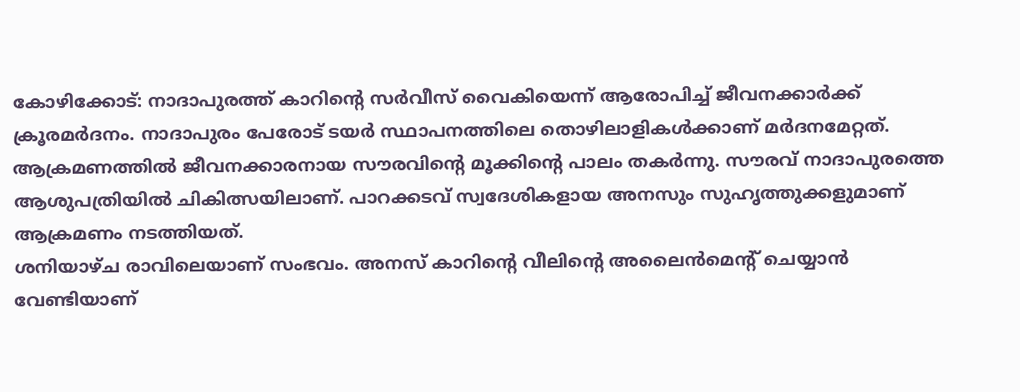കോഴിക്കോട്: നാദാപുരത്ത് കാറിന്റെ സർവീസ് വൈകിയെന്ന് ആരോപിച്ച് ജീവനക്കാർക്ക് ക്രൂരമർദനം. നാദാപുരം പേരോട് ടയർ സ്ഥാപനത്തിലെ തൊഴിലാളികൾക്കാണ് മർദനമേറ്റത്.
ആക്രമണത്തിൽ ജീവനക്കാരനായ സൗരവിന്റെ മൂക്കിന്റെ പാലം തകർന്നു. സൗരവ് നാദാപുരത്തെ ആശുപത്രിയിൽ ചികിത്സയിലാണ്. പാറക്കടവ് സ്വദേശികളായ അനസും സുഹൃത്തുക്കളുമാണ് ആക്രമണം നടത്തിയത്.
ശനിയാഴ്ച രാവിലെയാണ് സംഭവം. അനസ് കാറിന്റെ വീലിന്റെ അലൈൻമെന്റ് ചെയ്യാൻ വേണ്ടിയാണ്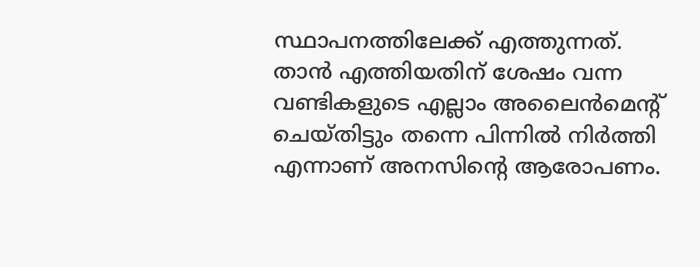സ്ഥാപനത്തിലേക്ക് എത്തുന്നത്. താൻ എത്തിയതിന് ശേഷം വന്ന വണ്ടികളുടെ എല്ലാം അലൈൻമെന്റ് ചെയ്തിട്ടും തന്നെ പിന്നിൽ നിർത്തി എന്നാണ് അനസിന്റെ ആരോപണം.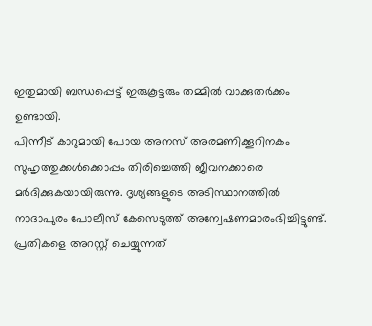ഇതുമായി ബന്ധപ്പെട്ട് ഇരുകൂട്ടരും തമ്മിൽ വാക്കുതർക്കം ഉണ്ടായി.
പിന്നീട് കാറുമായി പോയ അനസ് അരമണിക്കൂറിനകം സുഹൃത്തുക്കൾക്കൊപ്പം തിരിച്ചെത്തി ജീവനക്കാരെ മർദിക്കുകയായിരുന്നു. ദൃശ്യങ്ങളുടെ അടിസ്ഥാനത്തിൽ നാദാപുരം പോലീസ് കേസെടുത്ത് അന്വേഷണമാരംഭിച്ചിട്ടുണ്ട്. പ്രതികളെ അറസ്റ്റ് ചെയ്യുന്നത്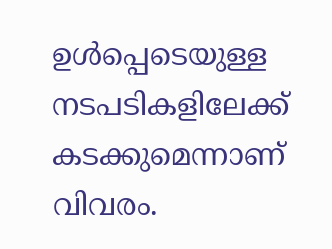ഉൾപ്പെടെയുള്ള നടപടികളിലേക്ക് കടക്കുമെന്നാണ് വിവരം.